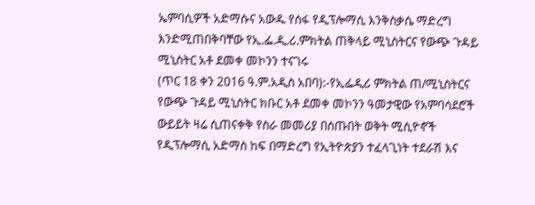ኤምባሲዎች አድማሱና አውዱ የሰፋ የዲፕሎማሲ እንቅስቃሴ ማድረግ እንድሚጠበቅባቸው የኢ.ፌ.ዲ.ሪ.ምክትል ጠቅላይ ሚኒስትርና የውጭ ጉዳይ ሚኒስትር አቶ ደመቀ መኮንን ተናገሩ
(ጥር 18 ቀን 2016 ዓ.ም.አዲስ አበባ):-የኢፌዲሪ ምክትል ጠ/ሚኒስትርና የውጭ ጉዳይ ሚኒስትር ክቡር አቶ ደመቀ መኮንን ዓመታዊው የአምባሳደሮች ውይይት ዛሬ ሲጠናቀቅ የስራ መመሪያ በሰጡበት ወቅት ሚሲዮኖች የዲፕሎማሲ አድማስ ከፍ በማድረግ የኢትዮጵያን ተፈላጊነት ተደራሽ እና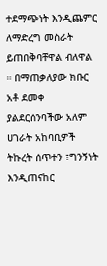ተደማጭነት እንዲጨምር ለማድረግ መስራት ይጠበቅባቸዋል ብለዋል ። በማጠቃለያው ክቡር አቶ ደመቀ ያልደርሰንባችው አለም ሀገራት አከባቢዎች ትኩረት ሰጥተን ፣ግንኝነት እንዲጠናከር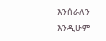እንሰራለን እንዲሁም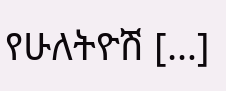የሁለትዮሽ […]